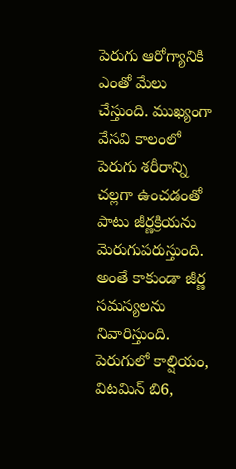పెరుగు ఆరోగ్యానికి ఎంతో మేలు చేస్తుంది. ముఖ్యంగా వేసవి కాలంలో పెరుగు శరీరాన్ని చల్లగా ఉంచడంతో పాటు జీర్ణక్రియను మెరుగుపరుస్తుంది. అంతే కాకుండా జీర్ణ సమస్యలను నివారిస్తుంది. పెరుగులో కాల్షియం, విటమిన్ బి6,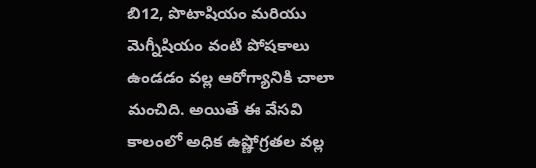బి12, పొటాషియం మరియు మెగ్నీషియం వంటి పోషకాలు ఉండడం వల్ల ఆరోగ్యానికి చాలా మంచిది. అయితే ఈ వేసవి కాలంలో అధిక ఉష్ణోగ్రతల వల్ల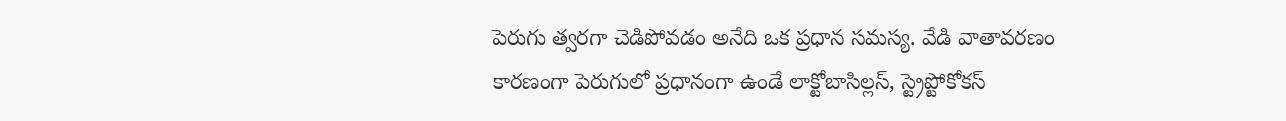పెరుగు త్వరగా చెడిపోవడం అనేది ఒక ప్రధాన సమస్య. వేడి వాతావరణం కారణంగా పెరుగులో ప్రధానంగా ఉండే లాక్టోబాసిల్లస్, స్ట్రెప్టోకోకస్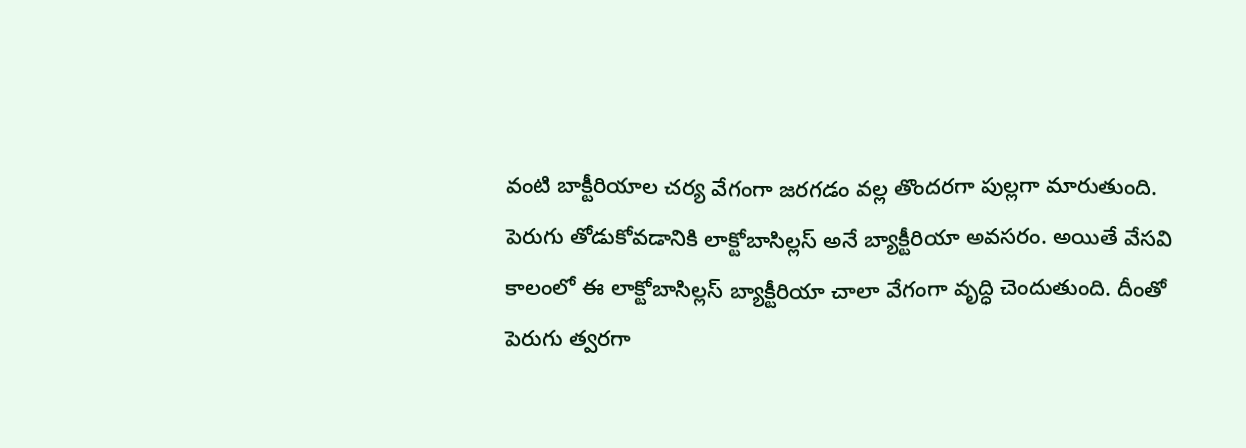వంటి బాక్టీరియాల చర్య వేగంగా జరగడం వల్ల తొందరగా పుల్లగా మారుతుంది.
పెరుగు తోడుకోవడానికి లాక్టోబాసిల్లస్ అనే బ్యాక్టీరియా అవసరం. అయితే వేసవి కాలంలో ఈ లాక్టోబాసిల్లస్ బ్యాక్టీరియా చాలా వేగంగా వృద్ధి చెందుతుంది. దీంతో పెరుగు త్వరగా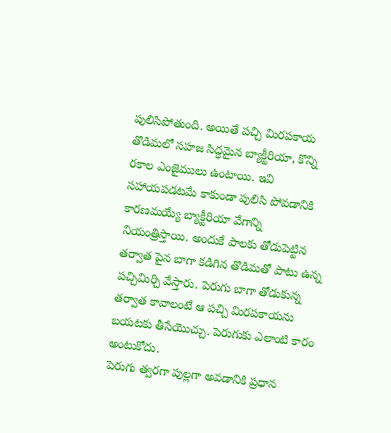పులిసిపోతుంది. అయితే పచ్చి మిరపకాయ తొడిమలో సహజ సిద్ధమైన బ్యాక్టీరియా, కొన్ని రకాల ఎంజైములు ఉంటాయి. ఇవి సహాయపడటమే కాకుండా పులిసి పోవడానికి కారణమయ్యే బ్యాక్టీరియా వేగాన్ని నియంత్రిస్తాయి. అందుకే పాలకు తోడుపెట్టిన తర్వాత పైన బాగా కడిగిన తొడిమతో పాటు ఉన్న పచ్చిమిర్చి వేస్తారు. పెరుగు బాగా తోడుకున్న తర్వాత కావాలంటే ఆ పచ్చి మిరపకాయను బయటకు తీసేయొచ్చు. పెరుగుకు ఎలాంటి కారం అంటుకోదు.
పెరుగు త్వరగా పుల్లగా అవడానికి ప్రధాన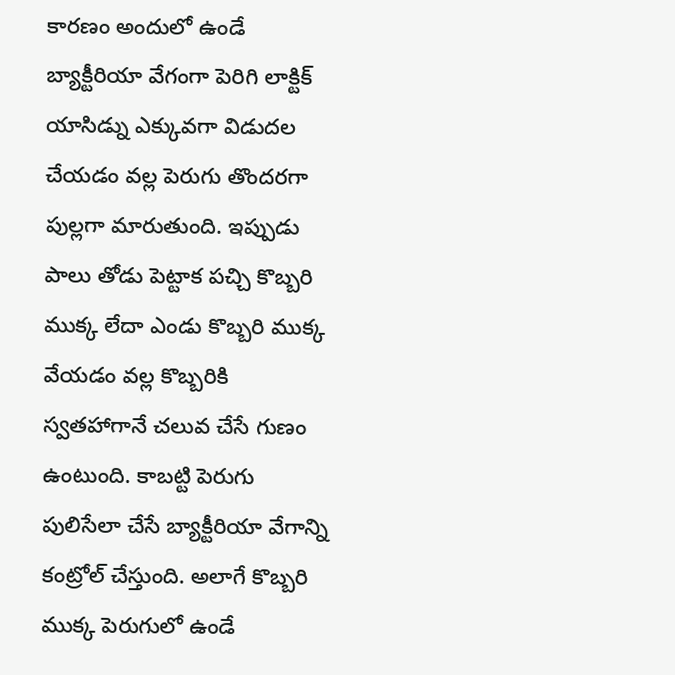కారణం అందులో ఉండే బ్యాక్టీరియా వేగంగా పెరిగి లాక్టిక్ యాసిడ్ను ఎక్కువగా విడుదల చేయడం వల్ల పెరుగు తొందరగా పుల్లగా మారుతుంది. ఇప్పుడు పాలు తోడు పెట్టాక పచ్చి కొబ్బరి ముక్క లేదా ఎండు కొబ్బరి ముక్క వేయడం వల్ల కొబ్బరికి స్వతహాగానే చలువ చేసే గుణం ఉంటుంది. కాబట్టి పెరుగు పులిసేలా చేసే బ్యాక్టీరియా వేగాన్ని కంట్రోల్ చేస్తుంది. అలాగే కొబ్బరి ముక్క పెరుగులో ఉండే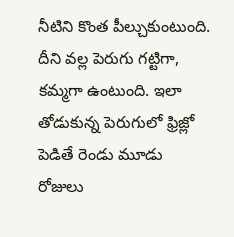నీటిని కొంత పీల్చుకుంటుంది. దీని వల్ల పెరుగు గట్టిగా, కమ్మగా ఉంటుంది. ఇలా తోడుకున్న పెరుగులో ఫ్రిజ్లో పెడితే రెండు మూడు రోజులు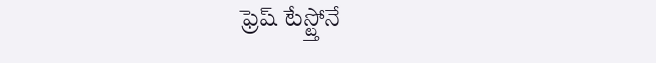ఫ్రెష్ టేస్ట్తోనే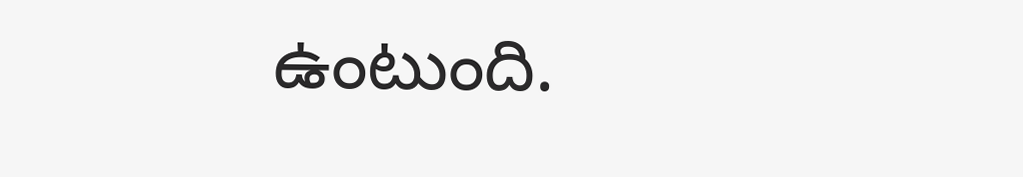ఉంటుంది.